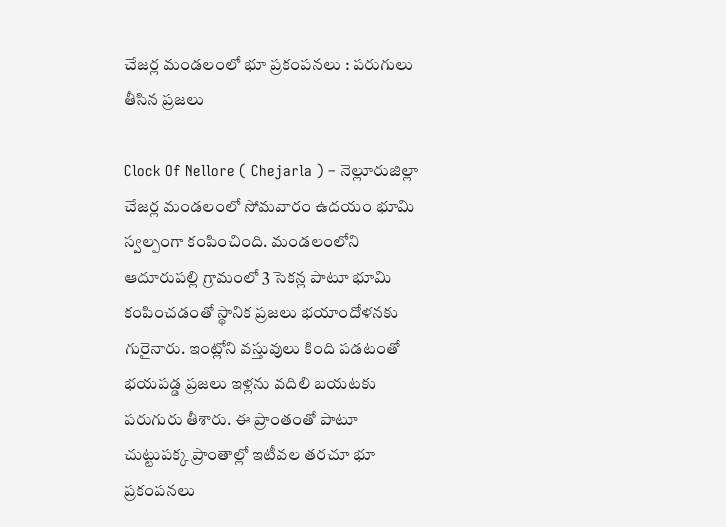చేజర్ల మండలంలో భూ ప్రకంపనలు : పరుగులు తీసిన ప్రజలు

Clock Of Nellore ( Chejarla ) – నెల్లూరుజిల్లా చేజర్ల మండలంలో సోమవారం ఉదయం భూమి స్వల్పంగా కంపించింది. మండలంలోని ఆదూరుపల్లి గ్రామంలో 3 సెకన్ల పాటూ భూమి కంపించడంతో స్థానిక ప్రజలు భయాందోళనకు గురైనారు. ఇంట్లోని వస్తువులు కింది పడటంతో భయపడ్డ ప్రజలు ఇళ్లను వదిలి బయటకు పరుగురు తీశారు. ఈ ప్రాంతంతో పాటూ చుట్టుపక్క ప్రాంతాల్లో ఇటీవల తరచూ భూ ప్రకంపనలు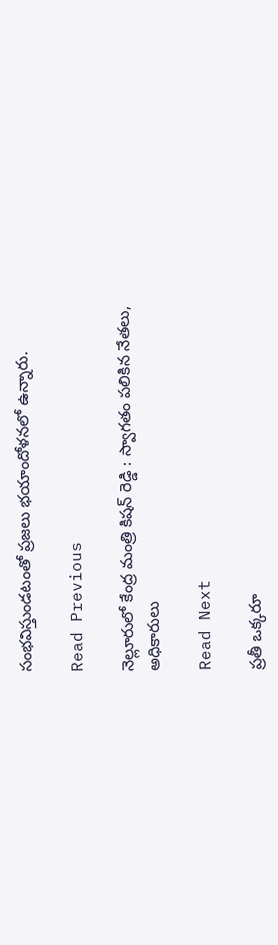సంభవిస్తుండటంతో ప్రజలు భయాందోళనలో ఉన్నారు.

Read Previous

నెల్లూరులో కేంద్ర మంత్రి కిషన్ రెడ్డి : స్వాగతం పలికిన నేతలు, అధికారులు

Read Next

ప్రతీ ఒక్కరూ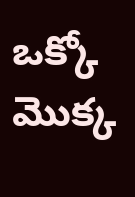ఒక్కో మొక్క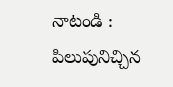నాటండి : పిలుపునిచ్చిన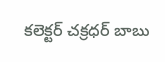కలెక్టర్ చక్రధర్ బాబు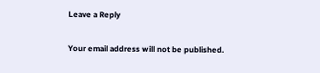Leave a Reply

Your email address will not be published.